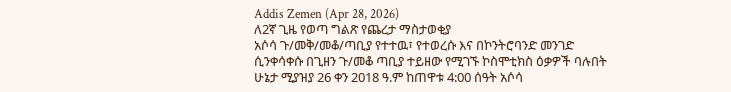Addis Zemen (Apr 28, 2026)
ለ2ኛ ጊዜ የወጣ ግልጽ የጨረታ ማስታወቂያ
አሶሳ ጉ/መቅ/መቆ/ጣቢያ የተተዉ፣ የተወረሱ እና በኮንትሮባንድ መንገድ ሲንቀሳቀሱ በጊዘን ጉ/መቆ ጣቢያ ተይዘው የሚገኙ ኮስሞቲክስ ዕቃዎች ባሉበት ሁኔታ ሚያዝያ 26 ቀን 2018 ዓ.ም ከጠዋቱ 4:00 ሰዓት አሶሳ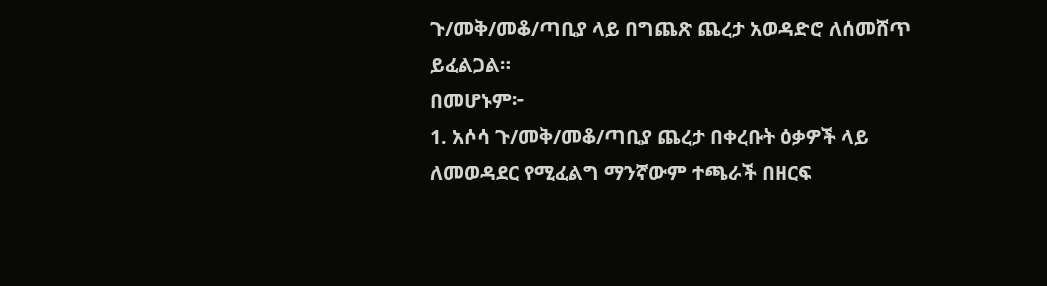ጉ/መቅ/መቆ/ጣቢያ ላይ በግጨጽ ጨረታ አወዳድሮ ለሰመሸጥ ይፈልጋል።
በመሆኑም፦
1. አሶሳ ጉ/መቅ/መቆ/ጣቢያ ጨረታ በቀረቡት ዕቃዎች ላይ ለመወዳደር የሚፈልግ ማንኛውም ተጫራች በዘርፍ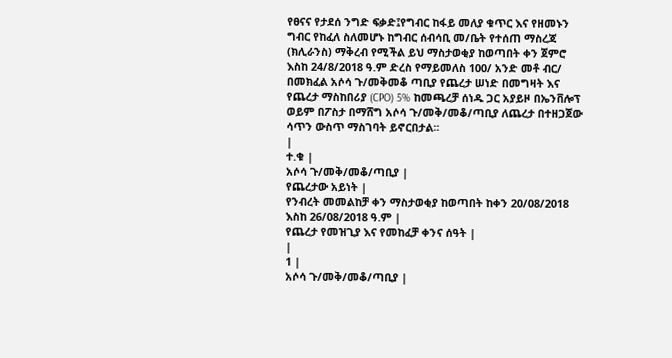የፀናና የታደሰ ንግድ ፍቃድ፤የግብር ከፋይ መለያ ቁጥር እና የዘመኑን ግብር የከፈለ ስለመሆኑ ከግብር ሰብሳቢ መ/ቤት የተሰጠ ማስረጃ (ክሊራንስ) ማቅረብ የሚችል ይህ ማስታወቂያ ከወጣበት ቀን ጀምሮ እስከ 24/8/2018 ዓ.ም ድረስ የማይመለስ 100/ አንድ መቶ ብር/ በመክፈል አሶሳ ጉ/መቅመቆ ጣቢያ የጨረታ ሠነድ በመግዛት እና የጨረታ ማስከበሪያ (CPO) 5% ከመጫረቻ ሰነዱ ጋር አያይዞ በኤንቨሎፕ ወይም በፖስታ በማሸግ አሶሳ ጉ/መቅ/መቆ/ጣቢያ ለጨረታ በተዘጋጀው ሳጥን ውስጥ ማስገባት ይኖርበታል፡፡
|
ተ.ቁ |
አሶሳ ጉ/መቅ/መቆ/ጣቢያ |
የጨረታው አይነት |
የንብረት መመልከቻ ቀን ማስታወቂያ ከወጣበት ከቀን 20/08/2018 እስከ 26/08/2018 ዓ.ም |
የጨረታ የመዝጊያ እና የመከፈቻ ቀንና ሰዓት |
|
1 |
አሶሳ ጉ/መቅ/መቆ/ጣቢያ |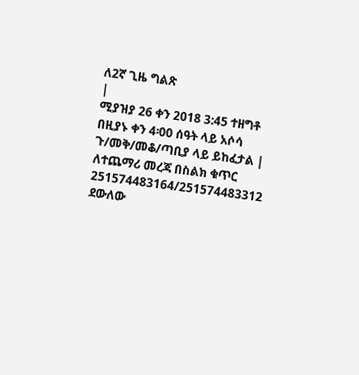ለ2ኛ ጊዜ ግልጽ
|
ሚያዝያ 26 ቀን 2018 3:45 ተዘግቶ በዚያኑ ቀን 4፡00 ሰዓት ላይ አሶሳ ጉ/መቅ/መቆ/ጣቢያ ላይ ይከፈታል |
ለተጨማሪ መረጃ በስልክ ቁጥር 251574483164/251574483312 ደውለው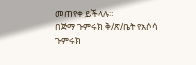መጠየቀ ይችላሉ።
በጅማ ጉምሩክ ቅ/ጽ/ቤት የአሶሳ ጉምሩክ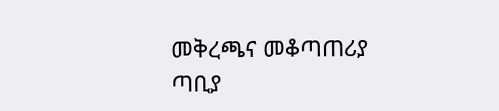መቅረጫና መቆጣጠሪያ ጣቢያ